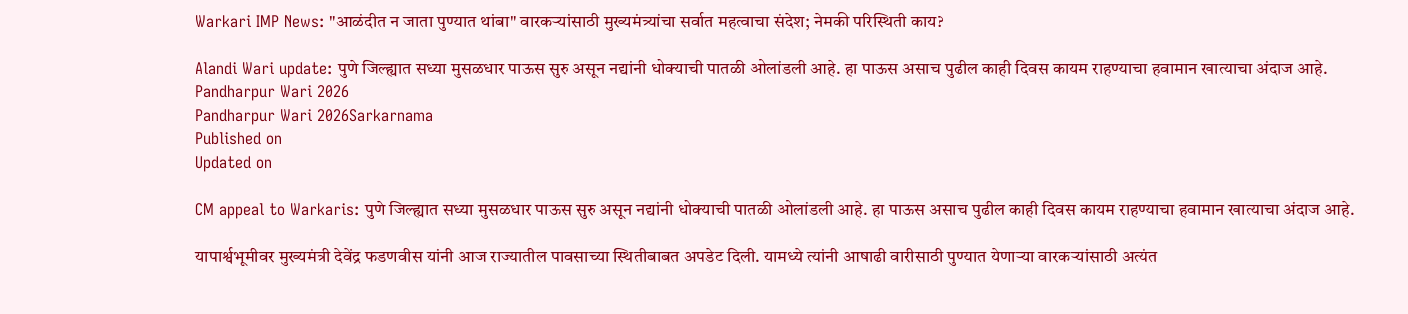Warkari IMP News: "आळंदीत न जाता पुण्यात थांबा" वारकऱ्यांसाठी मुख्यमंत्र्यांचा सर्वात महत्वाचा संदेश; नेमकी परिस्थिती काय?

Alandi Wari update: पुणे जिल्ह्यात सध्या मुसळधार पाऊस सुरु असून नद्यांनी धोक्याची पातळी ओलांडली आहे. हा पाऊस असाच पुढील काही दिवस कायम राहण्याचा हवामान खात्याचा अंदाज आहे.
Pandharpur Wari 2026
Pandharpur Wari 2026Sarkarnama
Published on
Updated on

CM appeal to Warkaris: पुणे जिल्ह्यात सध्या मुसळधार पाऊस सुरु असून नद्यांनी धोक्याची पातळी ओलांडली आहे. हा पाऊस असाच पुढील काही दिवस कायम राहण्याचा हवामान खात्याचा अंदाज आहे.

यापार्श्वभूमीवर मुख्यमंत्री देवेंद्र फडणवीस यांनी आज राज्यातील पावसाच्या स्थितीबाबत अपडेट दिली. यामध्ये त्यांनी आषाढी वारीसाठी पुण्यात येणाऱ्या वारकऱ्यांसाठी अत्यंत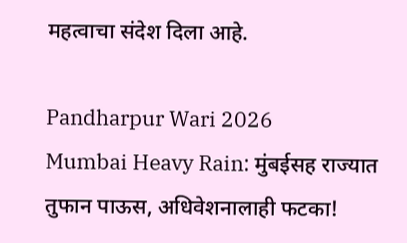महत्वाचा संदेश दिला आहे.

Pandharpur Wari 2026
Mumbai Heavy Rain: मुंबईसह राज्यात तुफान पाऊस, अधिवेशनालाही फटका!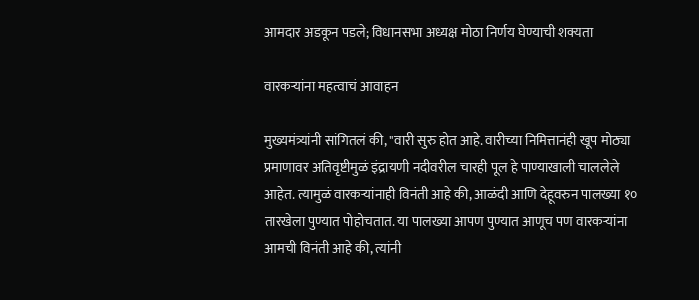आमदार अडकून पडले; विधानसभा अध्यक्ष मोठा निर्णय घेण्याची शक्यता

वारकऱ्यांना महत्वाचं आवाहन

मुख्यमंत्र्यांनी सांगितलं की, "वारी सुरु होत आहे. वारीच्या निमित्तानंही खूप मोठ्या प्रमाणावर अतिवृष्टीमुळं इंद्रायणी नदीवरील चारही पूल हे पाण्याखाली चाललेले आहेत. त्यामुळं वारकऱ्यांनाही विनंती आहे की, आळंदी आणि देहूवरुन पालख्या १० तारखेला पुण्यात पोहोचतात. या पालख्या आपण पुण्यात आणूच पण वारकऱ्यांना आमची विनंती आहे की, त्यांनी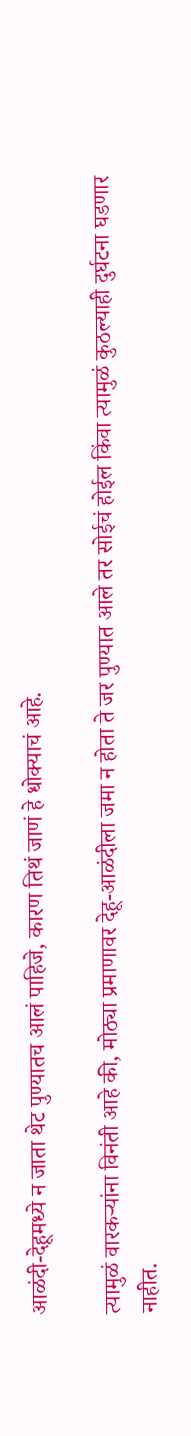आळंदी-देहूमध्ये न जाता थेट पुण्यातच आलं पाहिजे, कारण तिथं जाणं हे धोक्याचं आहे.

त्यामुळं वारकऱ्यांना विनंती आहे की, मोठ्या प्रमाणावर देहू-आळंदीला जमा न होता ते जर पुण्यात आले तर सोईचं होईल किंवा त्यामुळं कुठल्याही दुर्घटना घडणार नाहीत.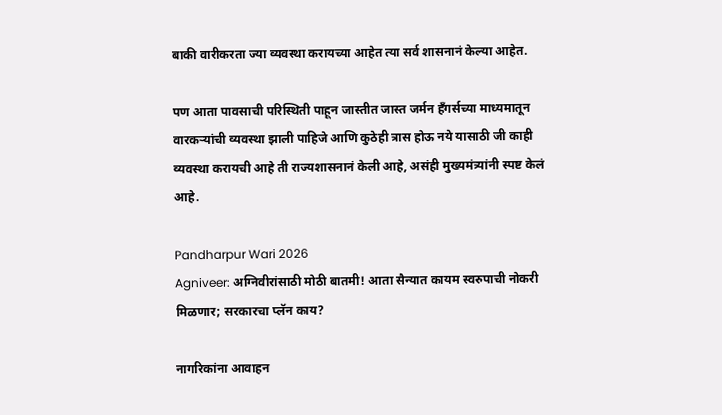बाकी वारीकरता ज्या व्यवस्था करायच्या आहेत त्या सर्व शासनानं केल्या आहेत.

पण आता पावसाची परिस्थिती पाहून जास्तीत जास्त जर्मन हँगर्सच्या माध्यमातून वारकऱ्यांची व्यवस्था झाली पाहिजे आणि कुठेही त्रास होऊ नये यासाठी जी काही व्यवस्था करायची आहे ती राज्यशासनानं केली आहे, असंही मुख्यमंत्र्यांनी स्पष्ट केलं आहे.

Pandharpur Wari 2026
Agniveer: अग्निवीरांसाठी मोठी बातमी! आता सैन्यात कायम स्वरुपाची नोकरी मिळणार; सरकारचा प्लॅन काय?

नागरिकांना आवाहन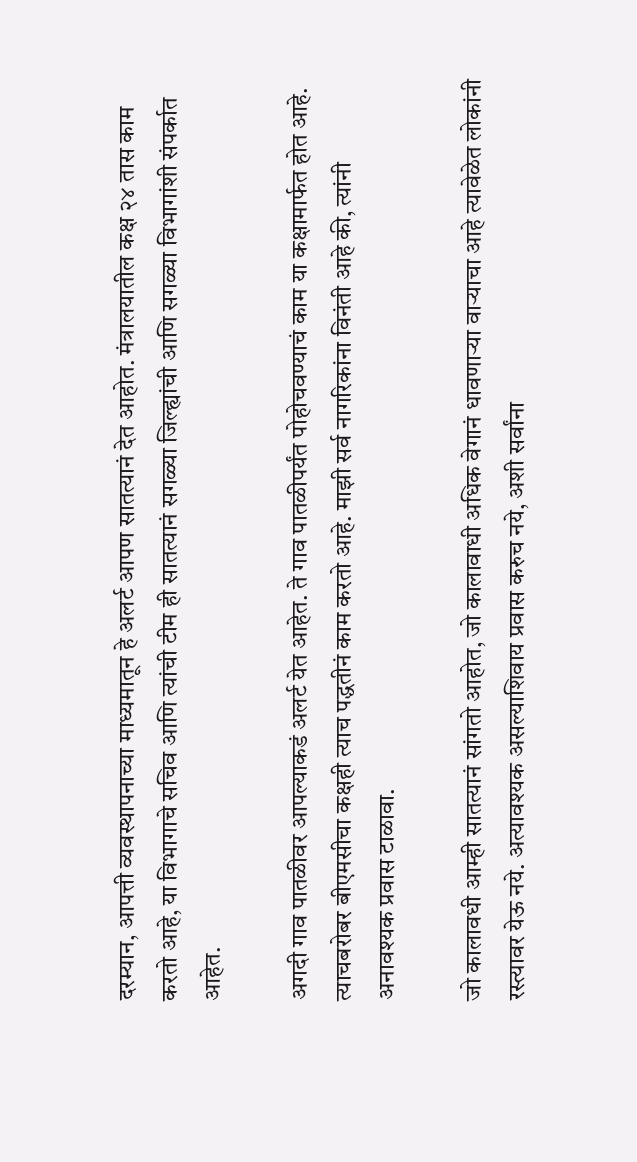दरम्यान, आपत्ती व्यवस्थापनाच्या माध्यमातून हे अलर्ट आपण सातत्यानं देत आहोत. मंत्रालयातील कक्ष २४ तास काम करतो आहे, या विभागाचे सचिव आणि त्यांची टीम ही सातत्यानं सगळ्या जिल्ह्यांची आणि सगळ्या विभागांशी संपर्कात आहेत.

अगदी गाव पातळीवर आपल्याकडं अलर्ट येत आहेत. ते गाव पातळीपर्यंत पोहोचवण्याचं काम या कक्षामार्फत होत आहे. त्याचबरोबर बीएमसीचा कक्षही त्याच पद्धतीनं काम करतो आहे. माझी सर्व नागरिकांना विनंती आहे की, त्यांनी अनावश्यक प्रवास टाळावा.

जो कालावधी आम्ही सातत्यानं सांगतो आहोत, जो कालावाधी अधिक वेगानं धावणाऱ्या वाऱ्याचा आहे त्यावेळेत लोकांनी रस्त्यावर येऊ नये. अत्यावश्यक असल्याशिवाय प्रवास करुच नये, अशी सर्वांना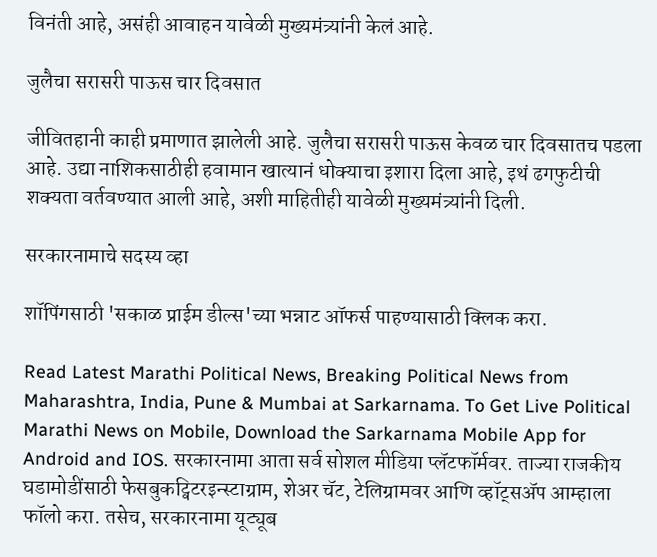विनंती आहे, असंही आवाहन यावेळी मुख्यमंत्र्यांनी केलं आहे.

जुलैचा सरासरी पाऊस चार दिवसात

जीवितहानी काही प्रमाणात झालेली आहे. जुलैचा सरासरी पाऊस केवळ चार दिवसातच पडला आहे. उद्या नाशिकसाठीही हवामान खात्यानं धोक्याचा इशारा दिला आहे, इथं ढगफुटीची शक्यता वर्तवण्यात आली आहे, अशी माहितीही यावेळी मुख्यमंत्र्यांनी दिली.

सरकारनामाचे सदस्य व्हा

शॉपिंगसाठी 'सकाळ प्राईम डील्स'च्या भन्नाट ऑफर्स पाहण्यासाठी क्लिक करा.

Read Latest Marathi Political News, Breaking Political News from Maharashtra, India, Pune & Mumbai at Sarkarnama. To Get Live Political Marathi News on Mobile, Download the Sarkarnama Mobile App for Android and IOS. सरकारनामा आता सर्व सोशल मीडिया प्लॅटफॉर्मवर. ताज्या राजकीय घडामोडींसाठी फेसबुकट्विटरइन्स्टाग्राम, शेअर चॅट, टेलिग्रामवर आणि व्हॉट्सॲप आम्हाला फॉलो करा. तसेच, सरकारनामा यूट्यूब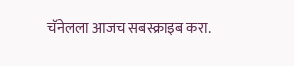चॅनेलला आजच सबस्क्राइब करा.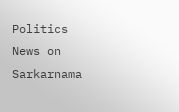Politics News on Sarkarnama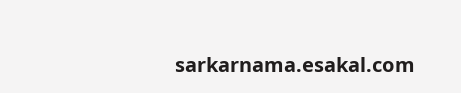sarkarnama.esakal.com